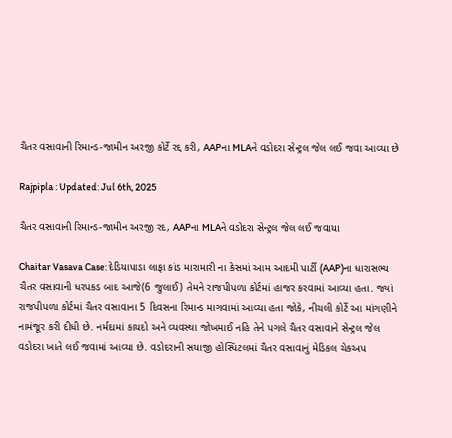ચૈતર વસાવાની રિમાન્ડ-જામીન અરજી કોર્ટે રદ્દ કરી, AAPના MLAને વડોદરા સેન્ટ્રલ જેલ લઈ જવા આવ્યા છે

Rajpipla : Updated: Jul 6th, 2025

ચૈતર વસાવાની રિમાન્ડ-જામીન અરજી રદ, AAPના MLAને વડોદરા સેન્ટ્રલ જેલ લઈ જવાયા

Chaitar Vasava Case: દેડિયાપાડા લાફા કાંડ મારામારી ના કેસમાં આમ આદમી પાર્ટી (AAP)ના ધારાસભ્ય ચૈતર વસાવાની ધરપકડ બાદ આજે(6 જુલાઈ) તેમને રાજપીપળા કોર્ટમાં હાજર કરવામાં આવ્યા હતા. જ્યાં રાજપીપળા કોર્ટમાં ચૈતર વસાવાના 5 દિવસના રિમાન્ડ માગવામાં આવ્યા હતા જોકે, નીચલી કોર્ટે આ માંગણીને નામંજૂર કરી દીધી છે. નર્મદામાં કાયદો અને વ્યવસ્થા જોખમાઈ નહિ તેને પગલે ચૈતર વસાવાને સેન્ટ્રલ જેલ વડોદરા ખાતે લઈ જવામાં આવ્યા છે. વડોદરાની સયાજી હોસ્પિટલમાં ચૈતર વસાવાનું મેડિકલ ચેકઅપ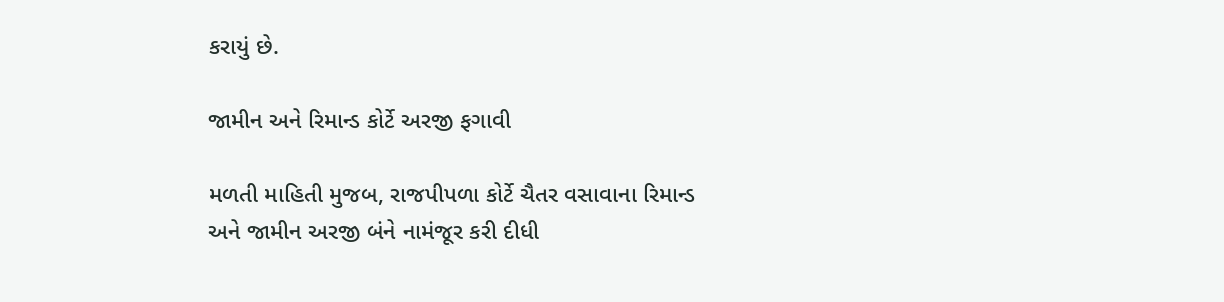કરાયું છે.

જામીન અને રિમાન્ડ કોર્ટે અરજી ફગાવી

મળતી માહિતી મુજબ, રાજપીપળા કોર્ટે ચૈતર વસાવાના રિમાન્ડ અને જામીન અરજી બંને નામંજૂર કરી દીધી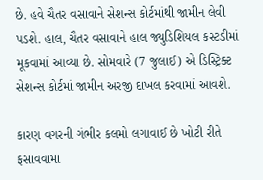છે. હવે ચૈતર વસાવાને સેશન્સ કોર્ટમાંથી જામીન લેવી પડશે. હાલ, ચૈતર વસાવાને હાલ જ્યુડિશિયલ કસ્ટડીમાં મૂકવામાં આવ્યા છે. સોમવારે (7 જુલાઈ) એ ડિસ્ટ્રિક્ટ સેશન્સ કોર્ટમાં જામીન અરજી દાખલ કરવામાં આવશે.

કારણ વગરની ગંભીર કલમો લગાવાઈ છે ખોટી રીતે ફસાવવામા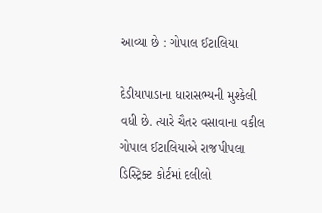આવ્યા છે : ગોપાલ ઈટાલિયા

દેડીયાપાડાના ધારાસભ્યની મુશ્કેલી વધી છે. ત્યારે ચૈતર વસાવાના વકીલ ગોપાલ ઈટાલિયાએ રાજપીપલા ડિસ્ટ્રિક્ટ કોર્ટમાં દલીલો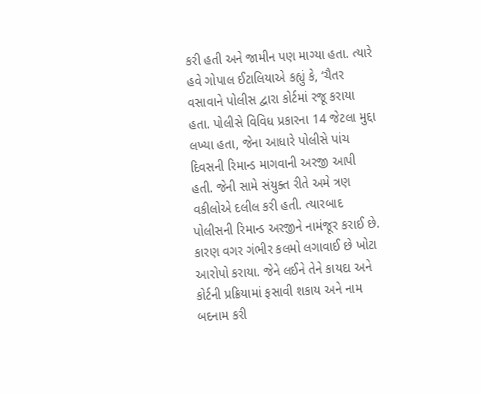કરી હતી અને જામીન પણ માગ્યા હતા. ત્યારે હવે ગોપાલ ઈટાલિયાએ કહ્યું કે, ‘ચૈતર વસાવાને પોલીસ દ્વારા કોર્ટમાં રજૂ કરાયા હતા. પોલીસે વિવિધ પ્રકારના 14 જેટલા મુદ્દા લખ્યા હતા, જેના આધારે પોલીસે પાંચ દિવસની રિમાન્ડ માગવાની અરજી આપી હતી. જેની સામે સંયુક્ત રીતે અમે ત્રણ વકીલોએ દલીલ કરી હતી. ત્યારબાદ પોલીસની રિમાન્ડ અરજીને નામંજૂર કરાઈ છે. કારણ વગર ગંભીર કલમો લગાવાઈ છે ખોટા આરોપો કરાયા. જેને લઈને તેને કાયદા અને કોર્ટની પ્રક્રિયામાં ફસાવી શકાય અને નામ બદનામ કરી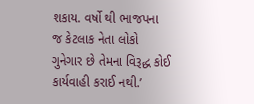શકાય. વર્ષો થી ભાજપના જ કેટલાક નેતા લોકો ગુનેગાર છે તેમના વિરૂદ્ધ કોઈ કાર્યવાહી કરાઈ નથી.’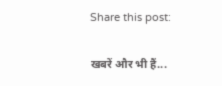Share this post:

खबरें और भी हैं...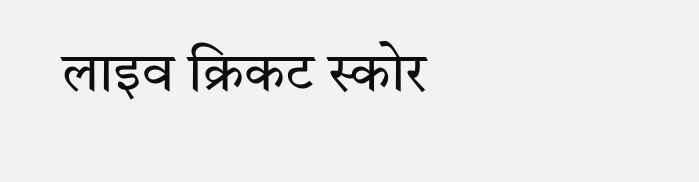लाइव क्रिकट स्कोर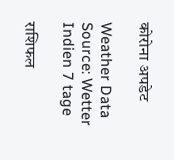कोरोना अपडेट

Weather Data Source: Wetter Indien 7 tage

राशिफल